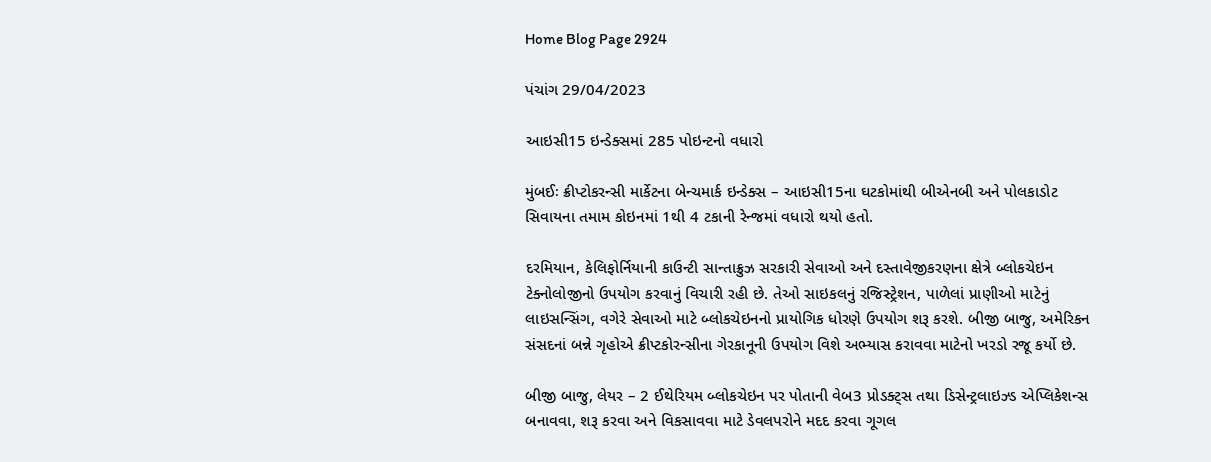Home Blog Page 2924

પંચાંગ 29/04/2023

આઇસી15 ઇન્ડેક્સમાં 285 પોઇન્ટનો વધારો

મુંબઈઃ ક્રીપ્ટોકરન્સી માર્કેટના બેન્ચમાર્ક ઇન્ડેક્સ – આઇસી15ના ઘટકોમાંથી બીએનબી અને પોલકાડોટ સિવાયના તમામ કોઇનમાં 1થી 4 ટકાની રેન્જમાં વધારો થયો હતો.

દરમિયાન, કેલિફોર્નિયાની કાઉન્ટી સાન્તાક્રુઝ સરકારી સેવાઓ અને દસ્તાવેજીકરણના ક્ષેત્રે બ્લોકચેઇન ટેક્નોલોજીનો ઉપયોગ કરવાનું વિચારી રહી છે. તેઓ સાઇકલનું રજિસ્ટ્રેશન, પાળેલાં પ્રાણીઓ માટેનું લાઇસન્સિંગ, વગેરે સેવાઓ માટે બ્લોકચેઇનનો પ્રાયોગિક ધોરણે ઉપયોગ શરૂ કરશે. બીજી બાજુ, અમેરિકન સંસદનાં બન્ને ગૃહોએ ક્રીપ્ટકોરન્સીના ગેરકાનૂની ઉપયોગ વિશે અભ્યાસ કરાવવા માટેનો ખરડો રજૂ કર્યો છે.

બીજી બાજુ, લેયર – 2 ઈથેરિયમ બ્લોકચેઇન પર પોતાની વેબ3 પ્રોડક્ટ્સ તથા ડિસેન્ટ્રલાઇઝ્ડ એપ્લિકેશન્સ બનાવવા, શરૂ કરવા અને વિકસાવવા માટે ડેવલપરોને મદદ કરવા ગૂગલ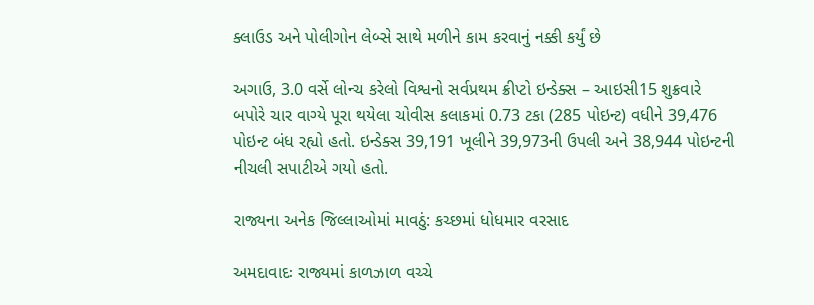ક્લાઉડ અને પોલીગોન લેબ્સે સાથે મળીને કામ કરવાનું નક્કી કર્યું છે

અગાઉ, 3.0 વર્સે લોન્ચ કરેલો વિશ્વનો સર્વપ્રથમ ક્રીપ્ટો ઇન્ડેક્સ – આઇસી15 શુક્રવારે બપોરે ચાર વાગ્યે પૂરા થયેલા ચોવીસ કલાકમાં 0.73 ટકા (285 પોઇન્ટ) વધીને 39,476 પોઇન્ટ બંધ રહ્યો હતો. ઇન્ડેક્સ 39,191 ખૂલીને 39,973ની ઉપલી અને 38,944 પોઇન્ટની નીચલી સપાટીએ ગયો હતો.

રાજ્યના અનેક જિલ્લાઓમાં માવઠું: કચ્છમાં ધોધમાર વરસાદ

અમદાવાદઃ રાજ્યમાં કાળઝાળ વચ્ચે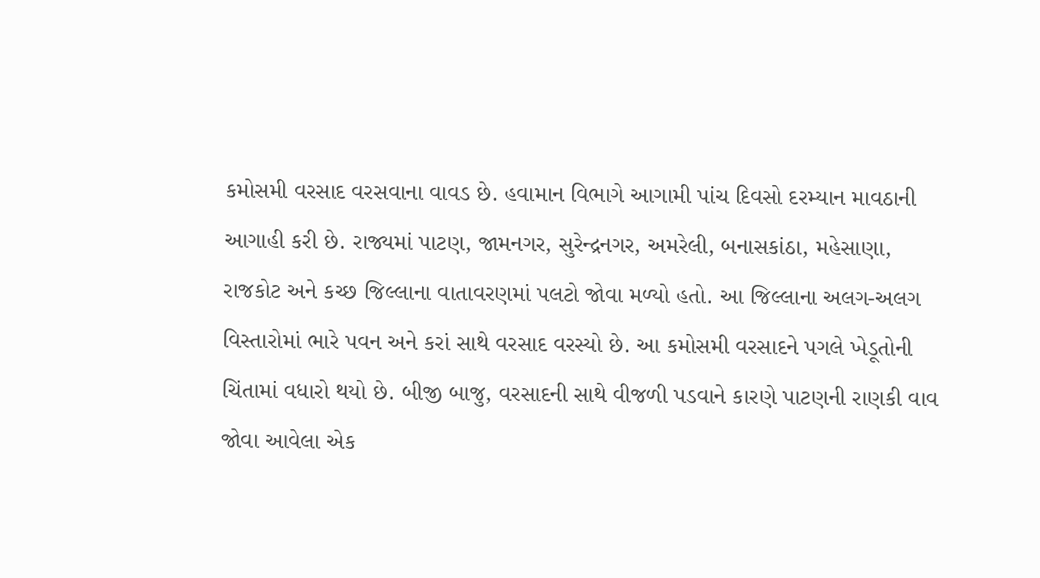કમોસમી વરસાદ વરસવાના વાવડ છે. હવામાન વિભાગે આગામી પાંચ દિવસો દરમ્યાન માવઠાની આગાહી કરી છે. રાજ્યમાં પાટણ, જામનગર, સુરેન્દ્રનગર, અમરેલી, બનાસકાંઠા, મહેસાણા, રાજકોટ અને કચ્છ જિલ્લાના વાતાવરણમાં પલટો જોવા મળ્યો હતો. આ જિલ્લાના અલગ-અલગ વિસ્તારોમાં ભારે પવન અને કરાં સાથે વરસાદ વરસ્યો છે. આ કમોસમી વરસાદને પગલે ખેડૂતોની ચિંતામાં વધારો થયો છે. બીજી બાજુ, વરસાદની સાથે વીજળી પડવાને કારણે પાટણની રાણકી વાવ જોવા આવેલા એક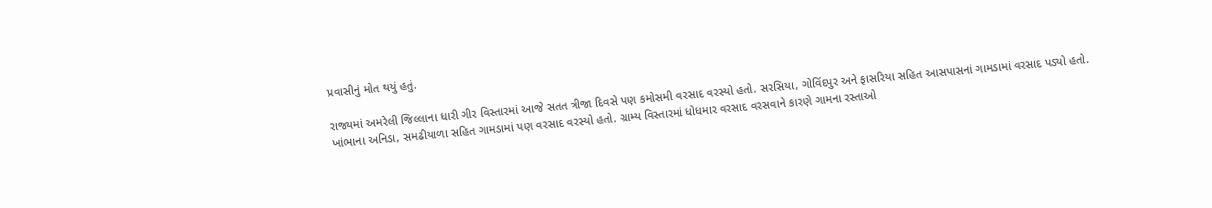પ્રવાસીનું મોત થયું હતું.

રાજ્યમાં અમરેલી જિલ્લાના ધારી ગીર વિસ્તારમાં આજે સતત ત્રીજા દિવસે પણ કમોસમી વરસાદ વરસ્યો હતો. સરસિયા, ગોવિંદપુર અને ફાસરિયા સહિત આસપાસનાં ગામડામાં વરસાદ પડ્યો હતો. ખાંભાના અનિડા, સમઢીયાળા સહિત ગામડામાં પણ વરસાદ વરસ્યો હતો. ગ્રામ્ય વિસ્તારમાં ધોધમાર વરસાદ વરસવાને કારણે ગામના રસ્તાઓ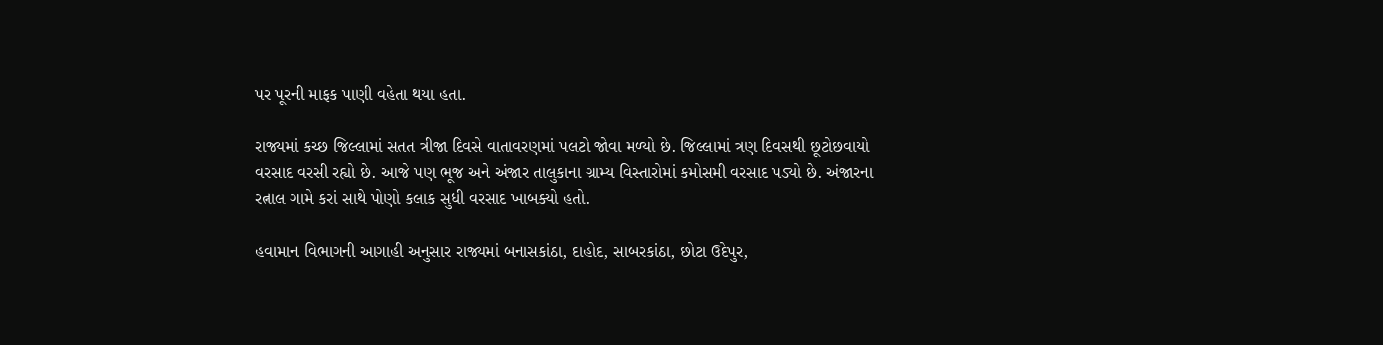પર પૂરની માફક પાણી વહેતા થયા હતા.

રાજ્યમાં કચ્છ જિલ્લામાં સતત ત્રીજા દિવસે વાતાવરણમાં પલટો જોવા મળ્યો છે. જિલ્લામાં ત્રણ દિવસથી છૂટોછવાયો વરસાદ વરસી રહ્યો છે. આજે પણ ભૂજ અને અંજાર તાલુકાના ગ્રામ્ય વિસ્તારોમાં કમોસમી વરસાદ પડ્યો છે. અંજારના રત્નાલ ગામે કરાં સાથે પોણો કલાક સુધી વરસાદ ખાબક્યો હતો.

હવામાન વિભાગની આગાહી અનુસાર રાજ્યમાં બનાસકાંઠા, દાહોદ, સાબરકાંઠા, છોટા ઉદેપુર,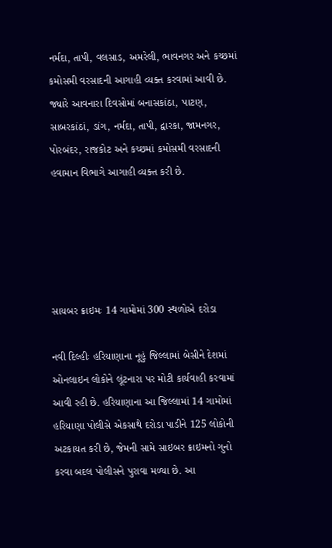નર્મદા, તાપી, વલસાડ, અમરેલી, ભાવનગર અને કચ્છમાં કમોસમી વરસાદની આગાહી વ્યક્ત કરવામાં આવી છે.  જ્યારે આવનારા દિવસોમાં બનાસકાંઠા, પાટણ, સાબરકાંઠાં, ડાંગ, નર્મદા, તાપી, દ્વારકા, જામનગર, પોરબંદર, રાજકોટ અને કચ્છમાં કમોસમી વરસાદની હવામાન વિભાગે આગાહી વ્યક્ત કરી છે.





સાયબર ક્રાઇમઃ 14 ગામોમાં 300 સ્થળોએ દરોડા

નવી દિલ્હીઃ હરિયાણાના નૂહું જિલ્લામાં બેસીને દેશમાં ઓનલાઇન લોકોને લૂંટનારા પર મોટી કાર્યવાહી કરવામાં આવી રહી છે. હરિયાણાના આ જિલ્લામાં 14 ગામોમાં હરિયાણા પોલીસે એકસાથે દરોડા પાડીને 125 લોકોની અટકાયત કરી છે, જેમની સામે સાઇબર ક્રાઇમનો ગુનો કરવા બદલ પોલીસને પુરાવા મળ્યા છે. આ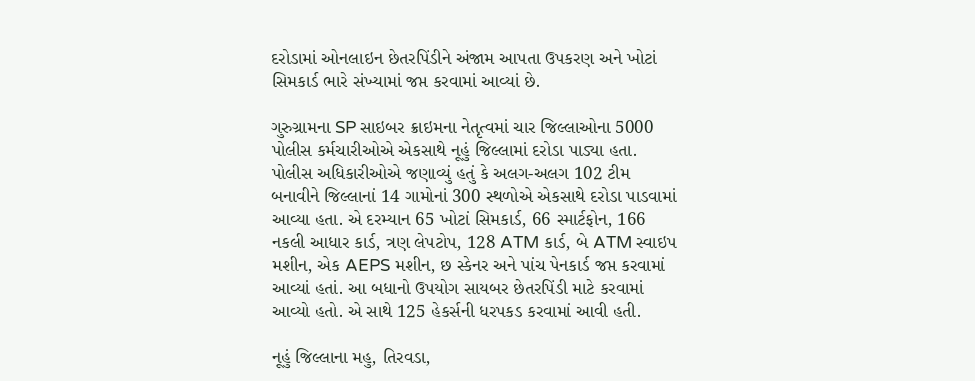દરોડામાં ઓનલાઇન છેતરપિંડીને અંજામ આપતા ઉપકરણ અને ખોટાં સિમકાર્ડ ભારે સંખ્યામાં જપ્ત કરવામાં આવ્યાં છે.

ગુરુગ્રામના SP સાઇબર ક્રાઇમના નેતૃત્વમાં ચાર જિલ્લાઓના 5000 પોલીસ કર્મચારીઓએ એકસાથે નૂહું જિલ્લામાં દરોડા પાડ્યા હતા. પોલીસ અધિકારીઓએ જણાવ્યું હતું કે અલગ-અલગ 102 ટીમ બનાવીને જિલ્લાનાં 14 ગામોનાં 300 સ્થળોએ એકસાથે દરોડા પાડવામાં આવ્યા હતા. એ દરમ્યાન 65 ખોટાં સિમકાર્ડ, 66 સ્માર્ટફોન, 166 નકલી આધાર કાર્ડ, ત્રણ લેપટોપ, 128 ATM કાર્ડ, બે ATM સ્વાઇપ મશીન, એક AEPS મશીન, છ સ્કેનર અને પાંચ પેનકાર્ડ જપ્ત કરવામાં આવ્યાં હતાં. આ બધાનો ઉપયોગ સાયબર છેતરપિંડી માટે કરવામાં આવ્યો હતો. એ સાથે 125 હેકર્સની ધરપકડ કરવામાં આવી હતી.

નૂહું જિલ્લાના મહુ, તિરવડા,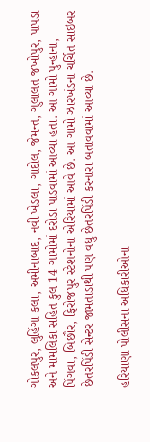ગોકલપુર, લુહિંગા કલા, અમીનાબાદ, નવી ખેડલા, ગાદોલ, જેમન્ત, ગુલાલત જખોપુર, પાપડા અને મામલિકા સહિત કુલ 14 ગામોમાં દરોડા પાડવામાં આવ્યા હતા. આ ગામો પુન્હાના, પિંગવા, બિછૌર, ફિરોજપુર સ્ટેશનોના એરિયામાં આવે છે. આ ગામો ઝારખંડના ચર્ચિત સાઇબર છેતરપિંડી સેન્ટર જામતાડાથી પણ વધુ છેતરપિંડી કરનારા બતાવવામાં આવ્યા છે.

હરિયાણા પોલીસના અધિકારીઓના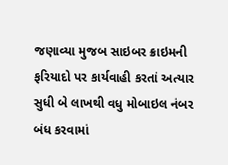જણાવ્યા મુજબ સાઇબર ક્રાઇમની ફરિયાદો પર કાર્યવાહી કરતાં અત્યાર સુધી બે લાખથી વધુ મોબાઇલ નંબર બંધ કરવામાં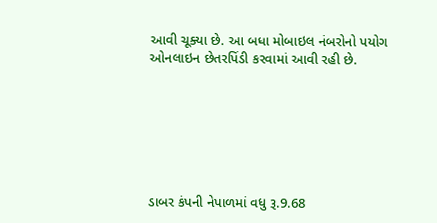આવી ચૂક્યા છે. આ બધા મોબાઇલ નંબરોનો પયોગ ઓનલાઇન છેતરપિંડી કરવામાં આવી રહી છે.







ડાબર કંપની નેપાળમાં વધુ રૂ.9.68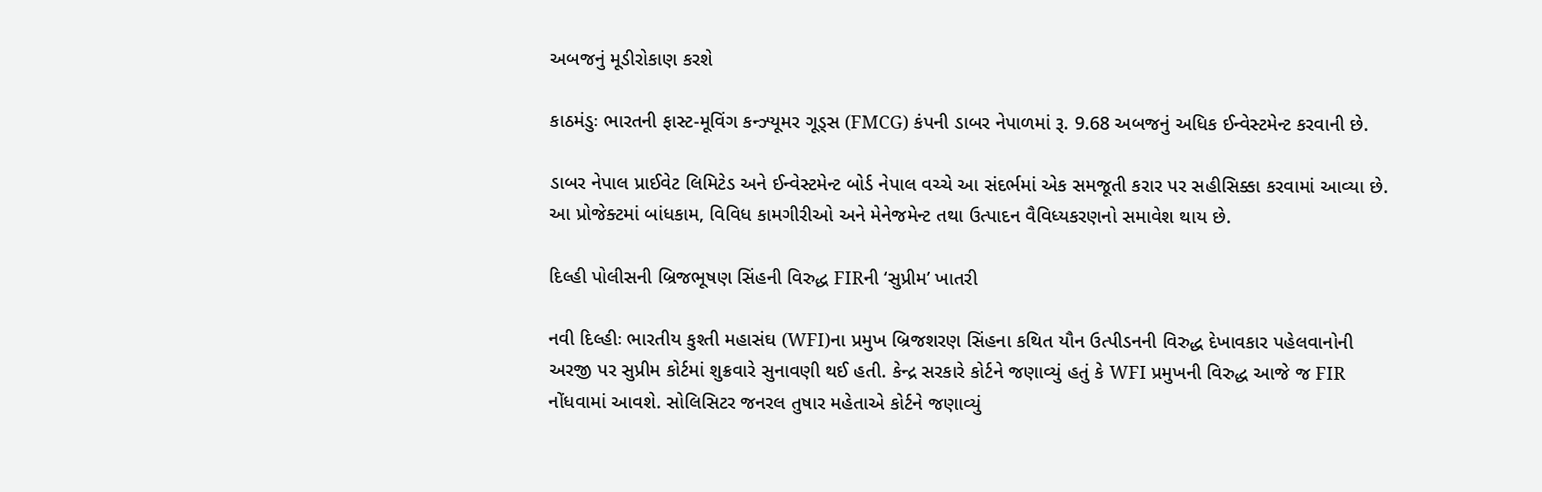અબજનું મૂડીરોકાણ કરશે

કાઠમંડુઃ ભારતની ફાસ્ટ-મૂવિંગ કન્ઝ્યૂમર ગૂડ્સ (FMCG) કંપની ડાબર નેપાળમાં રૂ. 9.68 અબજનું અધિક ઈન્વેસ્ટમેન્ટ કરવાની છે.

ડાબર નેપાલ પ્રાઈવેટ લિમિટેડ અને ઈન્વેસ્ટમેન્ટ બોર્ડ નેપાલ વચ્ચે આ સંદર્ભમાં એક સમજૂતી કરાર પર સહીસિક્કા કરવામાં આવ્યા છે. આ પ્રોજેક્ટમાં બાંધકામ, વિવિધ કામગીરીઓ અને મેનેજમેન્ટ તથા ઉત્પાદન વૈવિધ્યકરણનો સમાવેશ થાય છે.

દિલ્હી પોલીસની બ્રિજભૂષણ સિંહની વિરુદ્ધ FIRની ‘સુપ્રીમ’ ખાતરી

નવી દિલ્હીઃ ભારતીય કુશ્તી મહાસંઘ (WFI)ના પ્રમુખ બ્રિજશરણ સિંહના કથિત યૌન ઉત્પીડનની વિરુદ્ધ દેખાવકાર પહેલવાનોની અરજી પર સુપ્રીમ કોર્ટમાં શુક્રવારે સુનાવણી થઈ હતી. કેન્દ્ર સરકારે કોર્ટને જણાવ્યું હતું કે WFI પ્રમુખની વિરુદ્ધ આજે જ FIR નોંધવામાં આવશે. સોલિસિટર જનરલ તુષાર મહેતાએ કોર્ટને જણાવ્યું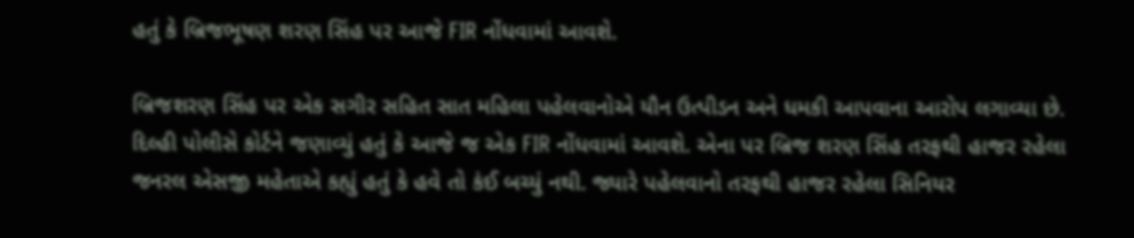હતું કે બ્રિજભૂષણ શરણ સિંહ પર આજે FIR નોંધવામાં આવશે.

બ્રિજશરણ સિંહ પર એક સગીર સહિત સાત મહિલા પહેલવાનોએ યૌન ઉત્પીડન અને ધમકી આપવાના આરોપ લગાવ્યા છે. દિલ્હી પોલીસે કોર્ટને જણાવ્યું હતું કે આજે જ એક FIR નોંધવામાં આવશે. એના પર બ્રિજ શરણ સિંહ તરફથી હાજર રહેલા જનરલ એસજી મહેતાએ કહ્યું હતું કે હવે તો કંઈ બચ્યું નથી. જ્યારે પહેલવાનો તરફથી હાજર રહેલા સિનિયર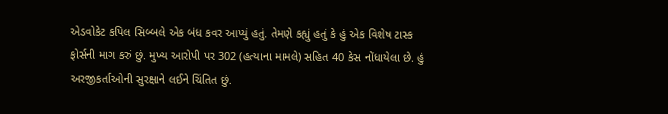એડવોકેટ કપિલ સિબ્બલે એક બંધ કવર આપ્યું હતું. તેમણે કહ્યું હતું કે હું એક વિશેષ ટાસ્ક ફોર્સની માગ કરું છું. મુખ્ય આરોપી પર 302 (હત્યાના મામલે) સહિત 40 કેસ નોંધાયેલા છે. હું અરજીકર્તાઓની સુરક્ષાને લઈને ચિંતિત છું.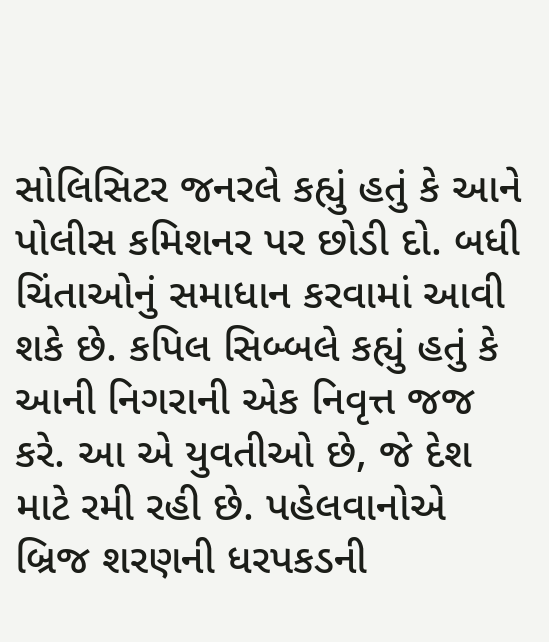સોલિસિટર જનરલે કહ્યું હતું કે આને પોલીસ કમિશનર પર છોડી દો. બધી ચિંતાઓનું સમાધાન કરવામાં આવી શકે છે. કપિલ સિબ્બલે કહ્યું હતું કે આની નિગરાની એક નિવૃત્ત જજ કરે. આ એ યુવતીઓ છે, જે દેશ માટે રમી રહી છે. પહેલવાનોએ બ્રિજ શરણની ધરપકડની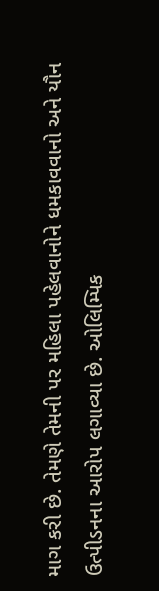માગ કરી છે. તેમણે તેમની પર મહિલા પહેલવાનોને ધમકાવવાનો અને યૌન ઉત્પીડનના આરોપ લગાવ્યા છે. ઓલિમ્પિક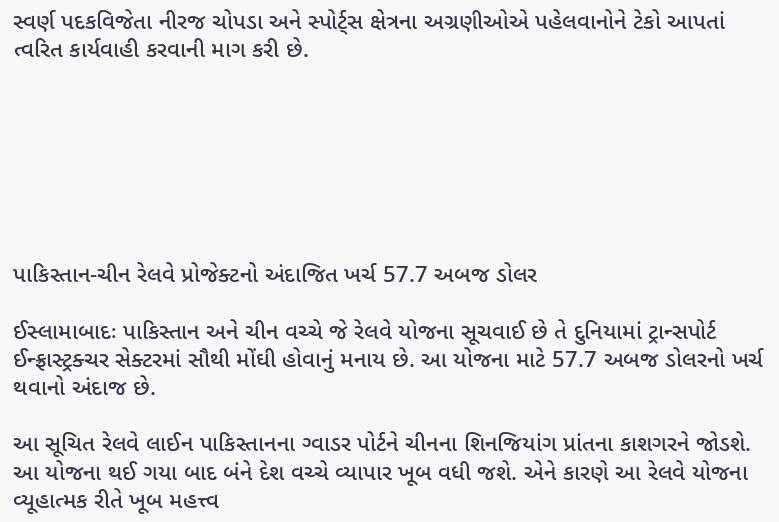સ્વર્ણ પદકવિજેતા નીરજ ચોપડા અને સ્પોર્ટ્સ ક્ષેત્રના અગ્રણીઓએ પહેલવાનોને ટેકો આપતાં ત્વરિત કાર્યવાહી કરવાની માગ કરી છે.







પાકિસ્તાન-ચીન રેલવે પ્રોજેક્ટનો અંદાજિત ખર્ચ 57.7 અબજ ડોલર

ઈસ્લામાબાદઃ પાકિસ્તાન અને ચીન વચ્ચે જે રેલવે યોજના સૂચવાઈ છે તે દુનિયામાં ટ્રાન્સપોર્ટ ઈન્ફ્રાસ્ટ્રક્ચર સેક્ટરમાં સૌથી મોંઘી હોવાનું મનાય છે. આ યોજના માટે 57.7 અબજ ડોલરનો ખર્ચ થવાનો અંદાજ છે.

આ સૂચિત રેલવે લાઈન પાકિસ્તાનના ગ્વાડર પોર્ટને ચીનના શિનજિયાંગ પ્રાંતના કાશગરને જોડશે. આ યોજના થઈ ગયા બાદ બંને દેશ વચ્ચે વ્યાપાર ખૂબ વધી જશે. એને કારણે આ રેલવે યોજના વ્યૂહાત્મક રીતે ખૂબ મહત્ત્વ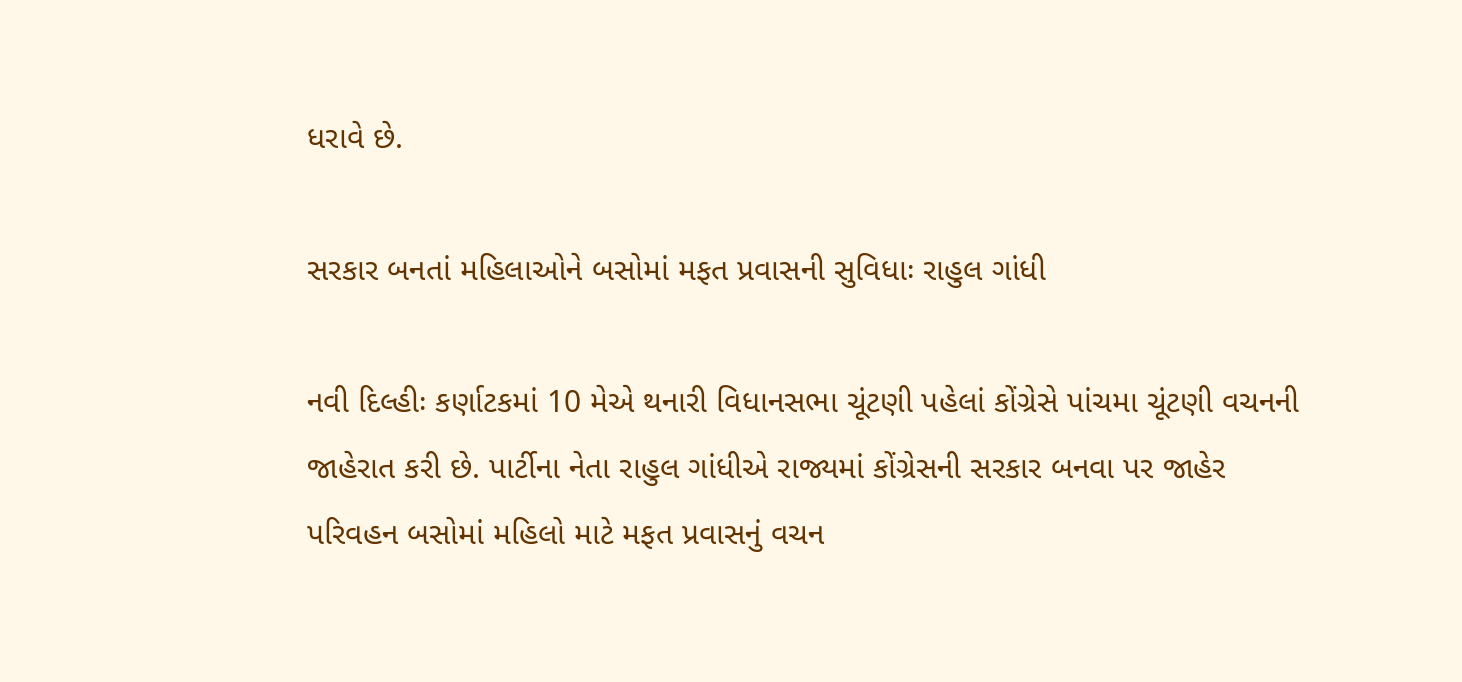ધરાવે છે.

સરકાર બનતાં મહિલાઓને બસોમાં મફત પ્રવાસની સુવિધાઃ રાહુલ ગાંધી

નવી દિલ્હીઃ કર્ણાટકમાં 10 મેએ થનારી વિધાનસભા ચૂંટણી પહેલાં કોંગ્રેસે પાંચમા ચૂંટણી વચનની જાહેરાત કરી છે. પાર્ટીના નેતા રાહુલ ગાંધીએ રાજ્યમાં કોંગ્રેસની સરકાર બનવા પર જાહેર પરિવહન બસોમાં મહિલો માટે મફત પ્રવાસનું વચન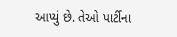આપ્યું છે. તેઓ પાર્ટીના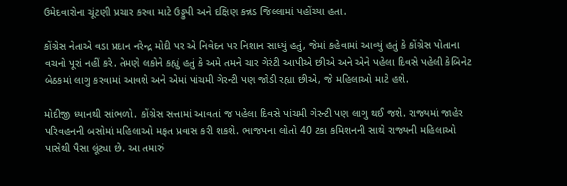ઉમેદવારોના ચૂંટણી પ્રચાર કરવા માટે ઉડ્ડુપી અને દક્ષિણ કન્નડ જિલ્લામાં પહોંચ્યા હતા.

કોંગ્રેસ નેતાએ વડા પ્રદાન નરેન્દ્ર મોદી પર એ નિવેદન પર નિશાન સાધ્યું હતું, જેમાં કહેવામાં આવ્યું હતું કે કોંગ્રેસ પોતાના વચનો પૂરાં નહીં કરે. તેમણે લકોને કહ્યું હતું કે અમે તમને ચાર ગેરંટી આપીએ છીએ અને એને પહેલા દિવસે પહેલી કેબિનેટ બેઠકમાં લાગુ કરવામાં આવશે અને એમાં પાંચમી ગેરન્ટી પણ જોડી રહ્યા છીએ, જે મહિલાઓ માટે હશે.

મોદીજી ધ્યાનથી સાંભળો. કોંગ્રેસ સત્તામાં આવતાં જ પહેલા દિવસે પાંચમી ગેરન્ટી પણ લાગુ થઈ જશે. રાજ્યમાં જાહેર પરિવહનની બસોમાં મહિલાઓ મફત પ્રવાસ કરી શકશે. ભાજપના લોતો 40 ટકા કમિશનની સાથે રાજ્યની મહિલાઓ પાસેથી પૈસા લૂંટ્યા છે. આ તમારું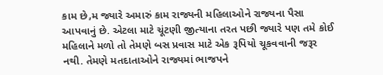કામ છે,મ જ્યારે અમારું કામ રાજ્યની મહિલાઓને રાજ્યના પૈસા આપવાનું છે. એટલા માટે ચૂંટણી જીત્યાના તરત પછી જ્યારે પણ તમે કોઈ મહિલાને મળો તો તેમણે બસ પ્રવાસ માટે એક રૂપિયો ચૂકવવાની જરૂર નથી. તેમણે મતદાતાઓને રાજ્યમાં ભાજપને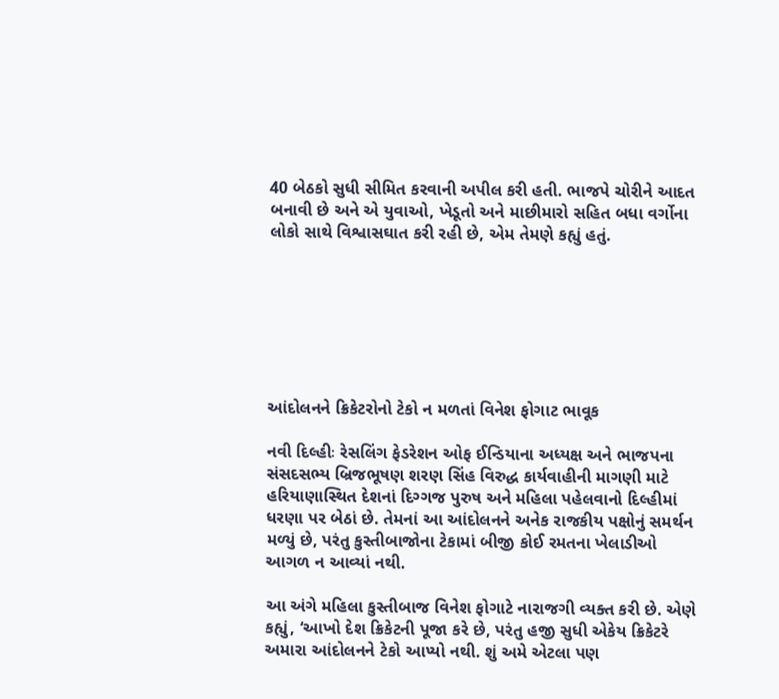40 બેઠકો સુધી સીમિત કરવાની અપીલ કરી હતી. ભાજપે ચોરીને આદત બનાવી છે અને એ યુવાઓ, ખેડૂતો અને માછીમારો સહિત બધા વર્ગોના લોકો સાથે વિશ્વાસઘાત કરી રહી છે, એમ તેમણે કહ્યું હતું.







આંદોલનને ક્રિકેટરોનો ટેકો ન મળતાં વિનેશ ફોગાટ ભાવૂક

નવી દિલ્હીઃ રેસલિંગ ફેડરેશન ઓફ ઈન્ડિયાના અધ્યક્ષ અને ભાજપના સંસદસભ્ય બ્રિજભૂષણ શરણ સિંહ વિરુદ્ધ કાર્યવાહીની માગણી માટે હરિયાણાસ્થિત દેશનાં દિગ્ગજ પુરુષ અને મહિલા પહેલવાનો દિલ્હીમાં ધરણા પર બેઠાં છે. તેમનાં આ આંદોલનને અનેક રાજકીય પક્ષોનું સમર્થન મળ્યું છે, પરંતુ કુસ્તીબાજોના ટેકામાં બીજી કોઈ રમતના ખેલાડીઓ આગળ ન આવ્યાં નથી.

આ અંગે મહિલા કુસ્તીબાજ વિનેશ ફોગાટે નારાજગી વ્યક્ત કરી છે. એણે કહ્યું, ‘આખો દેશ ક્રિકેટની પૂજા કરે છે, પરંતુ હજી સુધી એકેય ક્રિકેટરે અમારા આંદોલનને ટેકો આપ્યો નથી. શું અમે એટલા પણ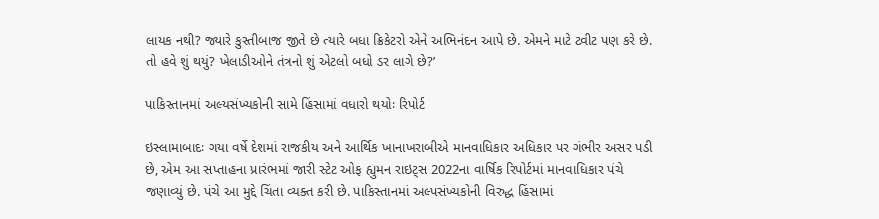લાયક નથી? જ્યારે કુસ્તીબાજ જીતે છે ત્યારે બધા ક્રિકેટરો એને અભિનંદન આપે છે. એમને માટે ટ્વીટ પણ કરે છે. તો હવે શું થયું? ખેલાડીઓને તંત્રનો શું એટલો બધો ડર લાગે છે?’

પાકિસ્તાનમાં અલ્યસંખ્યકોની સામે હિંસામાં વધારો થયોઃ રિપોર્ટ

ઇસ્લામાબાદઃ ગયા વર્ષે દેશમાં રાજકીય અને આર્થિક ખાનાખરાબીએ માનવાધિકાર અધિકાર પર ગંભીર અસર પડી છે, એમ આ સપ્તાહના પ્રારંભમાં જારી સ્ટેટ ઓફ હ્યુમન રાઇટ્સ 2022ના વાર્ષિક રિપોર્ટમાં માનવાધિકાર પંચે જણાવ્યું છે. પંચે આ મુદ્દે ચિંતા વ્યક્ત કરી છે. પાકિસ્તાનમાં અલ્પસંખ્યકોની વિરુદ્ધ હિંસામાં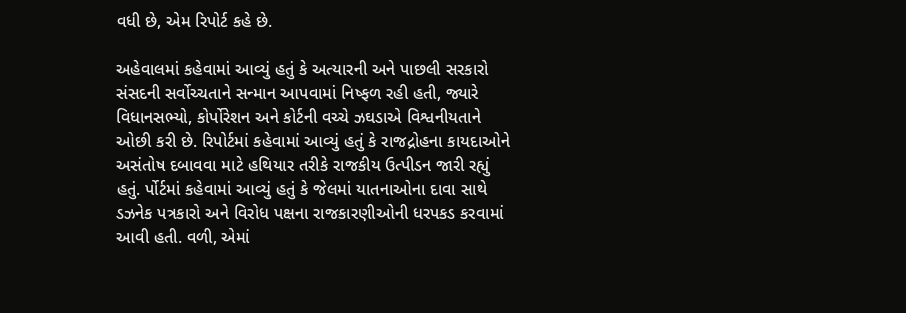વધી છે, એમ રિપોર્ટ કહે છે.

અહેવાલમાં કહેવામાં આવ્યું હતું કે અત્યારની અને પાછલી સરકારો સંસદની સર્વોચ્ચતાને સન્માન આપવામાં નિષ્ફળ રહી હતી, જ્યારે વિધાનસભ્યો, કોર્પોરેશન અને કોર્ટની વચ્ચે ઝઘડાએ વિશ્વનીયતાને ઓછી કરી છે. રિપોર્ટમાં કહેવામાં આવ્યું હતું કે રાજદ્રોહના કાયદાઓને અસંતોષ દબાવવા માટે હથિયાર તરીકે રાજકીય ઉત્પીડન જારી રહ્યું હતું. ર્પોર્ટમાં કહેવામાં આવ્યું હતું કે જેલમાં યાતનાઓના દાવા સાથે ડઝનેક પત્રકારો અને વિરોધ પક્ષના રાજકારણીઓની ધરપકડ કરવામાં આવી હતી. વળી, એમાં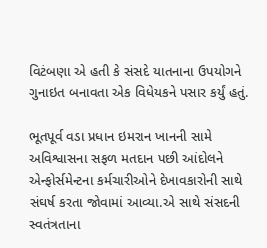વિટંબણા એ હતી કે સંસદે યાતનાના ઉપયોગને ગુનાઇત બનાવતા એક વિધેયકને પસાર કર્યું હતું.

ભૂતપૂર્વ વડા પ્રધાન ઇમરાન ખાનની સામે અવિશ્વાસના સફળ મતદાન પછી આંદોલને એન્ફોર્સમેન્ટના કર્મચારીઓને દેખાવકારોની સાથે સંઘર્ષ કરતા જોવામાં આવ્યા.એ સાથે સંસદની સ્વતંત્રતાના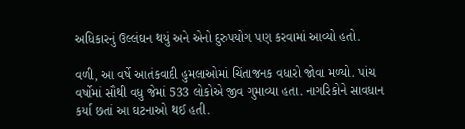અધિકારનું ઉલ્લંઘન થયું અને એનો દુરુપયોગ પણ કરવામાં આવ્યો હતો.

વળી, આ વર્ષે આતંકવાદી હુમલાઓમાં ચિંતાજનક વધારો જોવા મળ્યો. પાંચ વર્ષોમાં સૌથી વધુ જેમાં 533 લોકોએ જીવ ગુમાવ્યા હતા. નાગરિકોને સાવધાન કર્યા છતાં આ ઘટનાઓ થઈ હતી.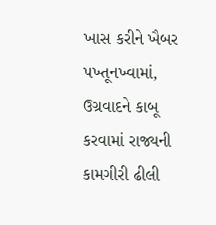ખાસ કરીને ખૈબર પખ્તૂનખ્વામાં, ઉગ્રવાદને કાબૂ કરવામાં રાજ્યની કામગીરી ઢીલી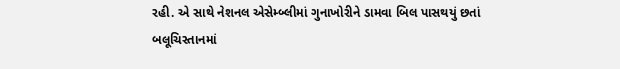રહી. એ સાથે નેશનલ એસેમ્બ્લીમાં ગુનાખોરીને ડામવા બિલ પાસથયું છતાં બલૂચિસ્તાનમાં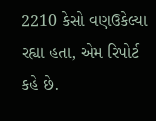2210 કેસો વણઉકેલ્યા રહ્યા હતા, એમ રિપોર્ટ કહે છે.